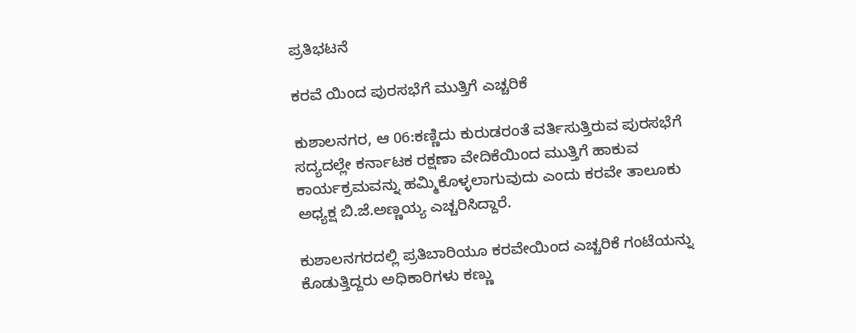ಪ್ರತಿಭಟನೆ

ಕರವೆ ಯಿಂದ ಪುರಸಭೆಗೆ ಮುತ್ತಿಗೆ ಎಚ್ಚರಿಕೆ

ಕುಶಾಲನಗರ, ಆ 06:ಕಣ್ಣಿದು ಕುರುಡರಂತೆ ವರ್ತಿಸುತ್ತಿರುವ ಪುರಸಭೆಗೆ ಸದ್ಯದಲ್ಲೇ ಕರ್ನಾಟಕ ರಕ್ಷಣಾ ವೇದಿಕೆಯಿಂದ ಮುತ್ತಿಗೆ ಹಾಕುವ ಕಾರ್ಯಕ್ರಮವನ್ನು ಹಮ್ಮಿಕೊಳ್ಳಲಾಗುವುದು ಎಂದು ಕರವೇ ತಾಲೂಕು ಅಧ್ಯಕ್ಷ ಬಿ.ಜೆ.ಅಣ್ಣಯ್ಯ ಎಚ್ಚರಿಸಿದ್ದಾರೆ.

ಕುಶಾಲನಗರದಲ್ಲಿ ಪ್ರತಿಬಾರಿಯೂ ಕರವೇಯಿಂದ ಎಚ್ಚರಿಕೆ ಗಂಟೆಯನ್ನು ಕೊಡುತ್ತಿದ್ದರು ಅಧಿಕಾರಿಗಳು ಕಣ್ಣು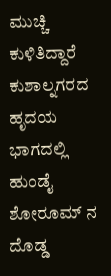ಮುಚ್ಚಿ ಕುಳಿತಿದ್ದಾರೆ ಕುಶಾಲ್ನಗರದ ಹೃದಯ ಭಾಗದಲ್ಲಿ ಹುಂಡೈ ಶೋರೂಮ್ ನ ದೊಡ್ಡ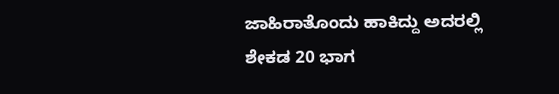ಜಾಹಿರಾತೊಂದು ಹಾಕಿದ್ದು ಅದರಲ್ಲಿ ಶೇಕಡ 20 ಭಾಗ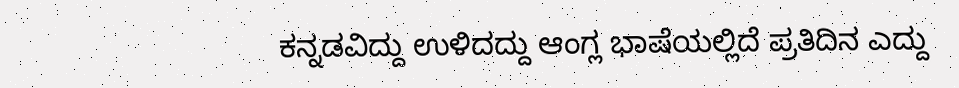ಕನ್ನಡವಿದ್ದು ಉಳಿದದ್ದು ಆಂಗ್ಲ ಭಾಷೆಯಲ್ಲಿದೆ ಪ್ರತಿದಿನ ಎದ್ದು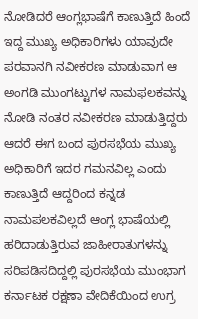ನೋಡಿದರೆ ಆಂಗ್ಲಭಾಷೆಗೆ ಕಾಣುತ್ತಿದೆ ಹಿಂದೆ ಇದ್ದ ಮುಖ್ಯ ಅಧಿಕಾರಿಗಳು ಯಾವುದೇ ಪರವಾನಗಿ ನವೀಕರಣ ಮಾಡುವಾಗ ಆ ಅಂಗಡಿ ಮುಂಗಟ್ಟುಗಳ ನಾಮಫಲಕವನ್ನು ನೋಡಿ ನಂತರ ನವೀಕರಣ ಮಾಡುತ್ತಿದ್ದರು ಆದರೆ ಈಗ ಬಂದ ಪುರಸಭೆಯ ಮುಖ್ಯ ಅಧಿಕಾರಿಗೆ ಇದರ ಗಮನವಿಲ್ಲ ಎಂದು ಕಾಣುತ್ತಿದೆ ಆದ್ದರಿಂದ ಕನ್ನಡ ನಾಮಪಲಕವಿಲ್ಲದೆ ಆಂಗ್ಲ ಭಾಷೆಯಲ್ಲಿ ಹರಿದಾಡುತ್ತಿರುವ ಜಾಹೀರಾತುಗಳನ್ನು ಸರಿಪಡಿಸದಿದ್ದಲ್ಲಿ ಪುರಸಭೆಯ ಮುಂಭಾಗ ಕರ್ನಾಟಕ ರಕ್ಷಣಾ ವೇದಿಕೆಯಿಂದ ಉಗ್ರ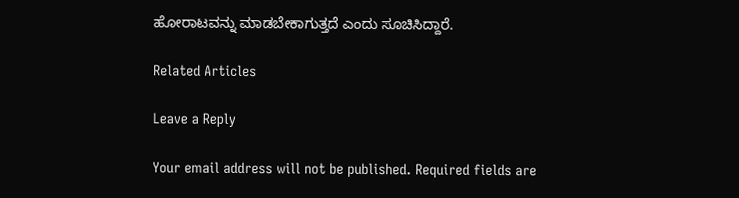ಹೋರಾಟವನ್ನು ಮಾಡಬೇಕಾಗುತ್ತದೆ ಎಂದು ಸೂಚಿಸಿದ್ದಾರೆ.

Related Articles

Leave a Reply

Your email address will not be published. Required fields are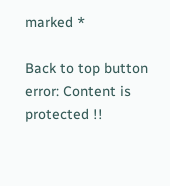marked *

Back to top button
error: Content is protected !!